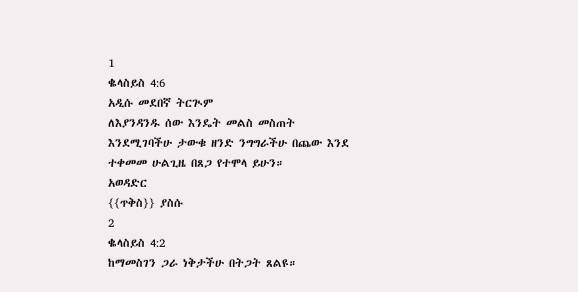1
ቈላስይስ 4:6
አዲሱ መደበኛ ትርጒም
ለእያንዳንዱ ሰው እንዴት መልስ መስጠት እንደሚገባችሁ ታውቁ ዘንድ ንግግራችሁ በጨው እንደ ተቀመመ ሁልጊዜ በጸጋ የተሞላ ይሁን።
አወዳድር
{{ጥቅስ}} ያስሱ
2
ቈላስይስ 4:2
ከማመስገን ጋራ ነቅታችሁ በትጋት ጸልዩ።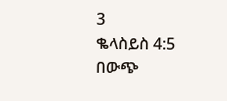3
ቈላስይስ 4:5
በውጭ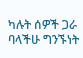ካሉት ሰዎች ጋራ ባላችሁ ግንኙነት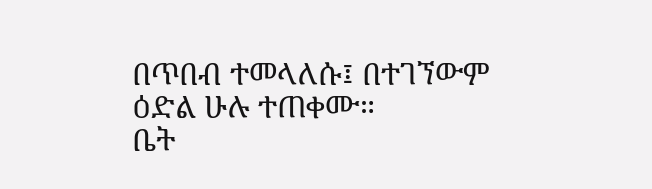በጥበብ ተመላለሱ፤ በተገኘውም ዕድል ሁሉ ተጠቀሙ።
ቤት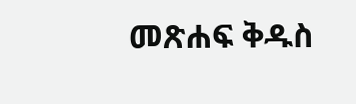መጽሐፍ ቅዱስ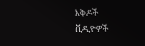እቅዶች
ቪዲዮዎች